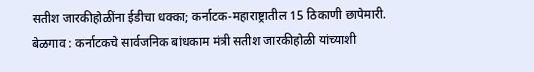सतीश जारकीहोळींना ईडीचा धक्का; कर्नाटक-महाराष्ट्रातील 15 ठिकाणी छापेमारी.
बेळगाव : कर्नाटकचे सार्वजनिक बांधकाम मंत्री सतीश जारकीहोळी यांच्याशी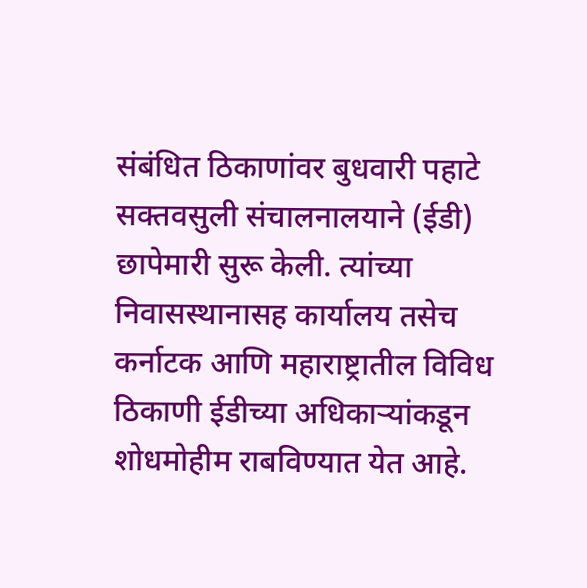संबंधित ठिकाणांवर बुधवारी पहाटे सक्तवसुली संचालनालयाने (ईडी) छापेमारी सुरू केली. त्यांच्या निवासस्थानासह कार्यालय तसेच कर्नाटक आणि महाराष्ट्रातील विविध ठिकाणी ईडीच्या अधिकाऱ्यांकडून शोधमोहीम राबविण्यात येत आहे.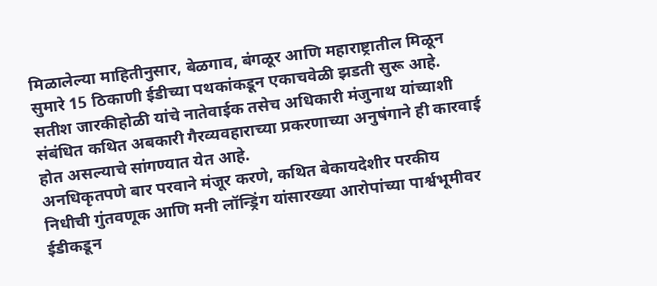मिळालेल्या माहितीनुसार, बेळगाव, बंगळूर आणि महाराष्ट्रातील मिळून सुमारे 15 ठिकाणी ईडीच्या पथकांकडून एकाचवेळी झडती सुरू आहे. सतीश जारकीहोळी यांचे नातेवाईक तसेच अधिकारी मंजुनाथ यांच्याशी संबंधित कथित अबकारी गैरव्यवहाराच्या प्रकरणाच्या अनुषंगाने ही कारवाई होत असल्याचे सांगण्यात येत आहे.
अनधिकृतपणे बार परवाने मंजूर करणे, कथित बेकायदेशीर परकीय निधीची गुंतवणूक आणि मनी लॉन्ड्रिंग यांसारख्या आरोपांच्या पार्श्वभूमीवर ईडीकडून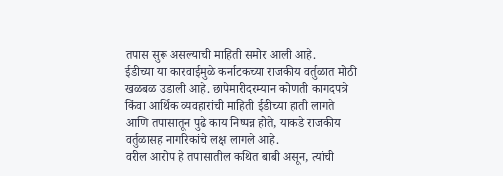तपास सुरू असल्याची माहिती समोर आली आहे.
ईडीच्या या कारवाईमुळे कर्नाटकच्या राजकीय वर्तुळात मोठी खळबळ उडाली आहे. छापेमारीदरम्यान कोणती कागदपत्रे किंवा आर्थिक व्यवहारांची माहिती ईडीच्या हाती लागते आणि तपासातून पुढे काय निष्पन्न होते, याकडे राजकीय वर्तुळासह नागरिकांचे लक्ष लागले आहे.
वरील आरोप हे तपासातील कथित बाबी असून, त्यांची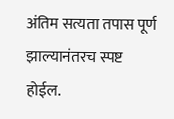अंतिम सत्यता तपास पूर्ण झाल्यानंतरच स्पष्ट होईल.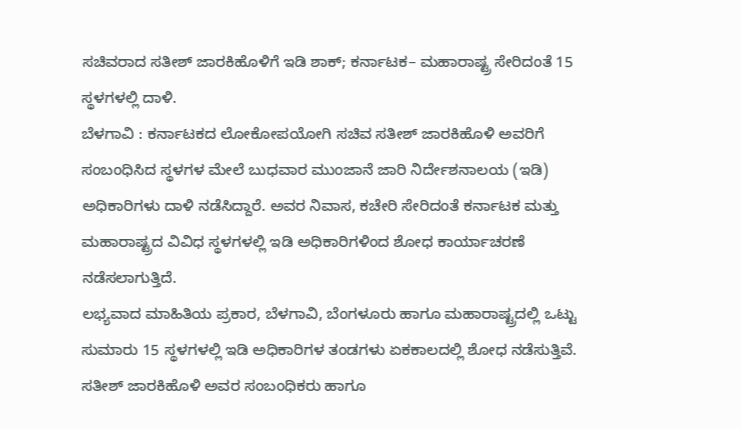ಸಚಿವರಾದ ಸತೀಶ್ ಜಾರಕಿಹೊಳಿಗೆ ಇಡಿ ಶಾಕ್; ಕರ್ನಾಟಕ– ಮಹಾರಾಷ್ಟ್ರ ಸೇರಿದಂತೆ 15 ಸ್ಥಳಗಳಲ್ಲಿ ದಾಳಿ.
ಬೆಳಗಾವಿ : ಕರ್ನಾಟಕದ ಲೋಕೋಪಯೋಗಿ ಸಚಿವ ಸತೀಶ್ ಜಾರಕಿಹೊಳಿ ಅವರಿಗೆ ಸಂಬಂಧಿಸಿದ ಸ್ಥಳಗಳ ಮೇಲೆ ಬುಧವಾರ ಮುಂಜಾನೆ ಜಾರಿ ನಿರ್ದೇಶನಾಲಯ (ಇಡಿ) ಅಧಿಕಾರಿಗಳು ದಾಳಿ ನಡೆಸಿದ್ದಾರೆ. ಅವರ ನಿವಾಸ, ಕಚೇರಿ ಸೇರಿದಂತೆ ಕರ್ನಾಟಕ ಮತ್ತು ಮಹಾರಾಷ್ಟ್ರದ ವಿವಿಧ ಸ್ಥಳಗಳಲ್ಲಿ ಇಡಿ ಅಧಿಕಾರಿಗಳಿಂದ ಶೋಧ ಕಾರ್ಯಾಚರಣೆ ನಡೆಸಲಾಗುತ್ತಿದೆ.
ಲಭ್ಯವಾದ ಮಾಹಿತಿಯ ಪ್ರಕಾರ, ಬೆಳಗಾವಿ, ಬೆಂಗಳೂರು ಹಾಗೂ ಮಹಾರಾಷ್ಟ್ರದಲ್ಲಿ ಒಟ್ಟು ಸುಮಾರು 15 ಸ್ಥಳಗಳಲ್ಲಿ ಇಡಿ ಅಧಿಕಾರಿಗಳ ತಂಡಗಳು ಏಕಕಾಲದಲ್ಲಿ ಶೋಧ ನಡೆಸುತ್ತಿವೆ. ಸತೀಶ್ ಜಾರಕಿಹೊಳಿ ಅವರ ಸಂಬಂಧಿಕರು ಹಾಗೂ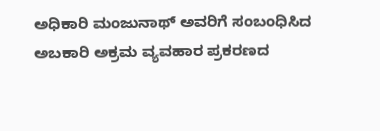ಅಧಿಕಾರಿ ಮಂಜುನಾಥ್ ಅವರಿಗೆ ಸಂಬಂಧಿಸಿದ ಅಬಕಾರಿ ಅಕ್ರಮ ವ್ಯವಹಾರ ಪ್ರಕರಣದ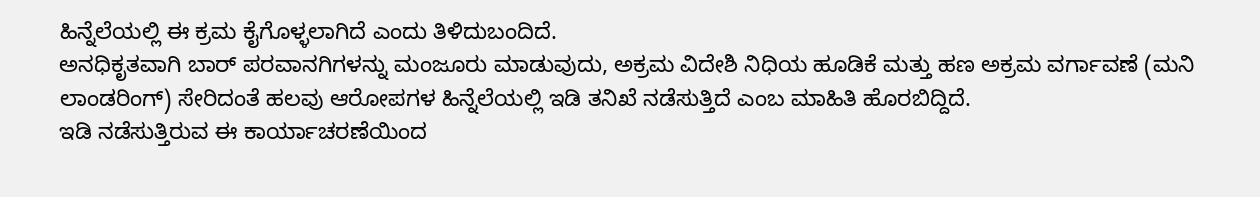ಹಿನ್ನೆಲೆಯಲ್ಲಿ ಈ ಕ್ರಮ ಕೈಗೊಳ್ಳಲಾಗಿದೆ ಎಂದು ತಿಳಿದುಬಂದಿದೆ.
ಅನಧಿಕೃತವಾಗಿ ಬಾರ್ ಪರವಾನಗಿಗಳನ್ನು ಮಂಜೂರು ಮಾಡುವುದು, ಅಕ್ರಮ ವಿದೇಶಿ ನಿಧಿಯ ಹೂಡಿಕೆ ಮತ್ತು ಹಣ ಅಕ್ರಮ ವರ್ಗಾವಣೆ (ಮನಿ ಲಾಂಡರಿಂಗ್) ಸೇರಿದಂತೆ ಹಲವು ಆರೋಪಗಳ ಹಿನ್ನೆಲೆಯಲ್ಲಿ ಇಡಿ ತನಿಖೆ ನಡೆಸುತ್ತಿದೆ ಎಂಬ ಮಾಹಿತಿ ಹೊರಬಿದ್ದಿದೆ.
ಇಡಿ ನಡೆಸುತ್ತಿರುವ ಈ ಕಾರ್ಯಾಚರಣೆಯಿಂದ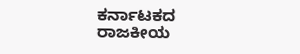ಕರ್ನಾಟಕದ ರಾಜಕೀಯ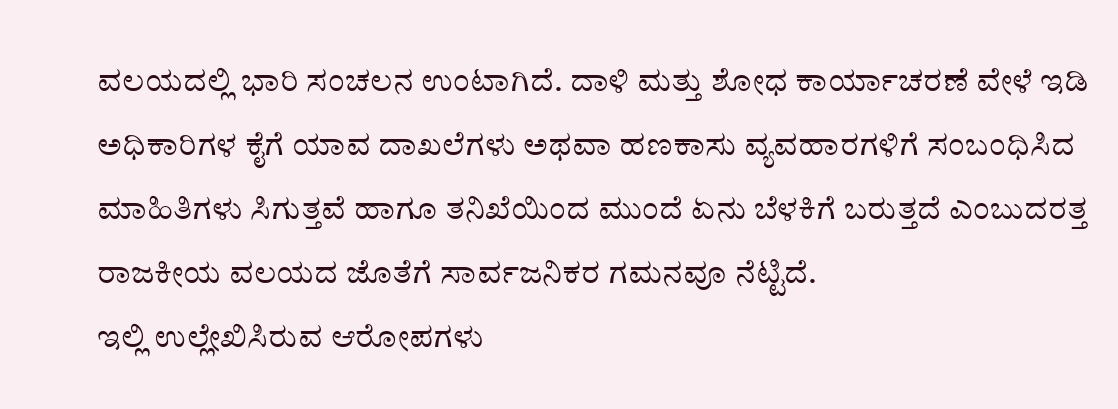ವಲಯದಲ್ಲಿ ಭಾರಿ ಸಂಚಲನ ಉಂಟಾಗಿದೆ. ದಾಳಿ ಮತ್ತು ಶೋಧ ಕಾರ್ಯಾಚರಣೆ ವೇಳೆ ಇಡಿ ಅಧಿಕಾರಿಗಳ ಕೈಗೆ ಯಾವ ದಾಖಲೆಗಳು ಅಥವಾ ಹಣಕಾಸು ವ್ಯವಹಾರಗಳಿಗೆ ಸಂಬಂಧಿಸಿದ ಮಾಹಿತಿಗಳು ಸಿಗುತ್ತವೆ ಹಾಗೂ ತನಿಖೆಯಿಂದ ಮುಂದೆ ಏನು ಬೆಳಕಿಗೆ ಬರುತ್ತದೆ ಎಂಬುದರತ್ತ ರಾಜಕೀಯ ವಲಯದ ಜೊತೆಗೆ ಸಾರ್ವಜನಿಕರ ಗಮನವೂ ನೆಟ್ಟಿದೆ.
ಇಲ್ಲಿ ಉಲ್ಲೇಖಿಸಿರುವ ಆರೋಪಗಳು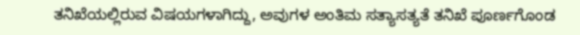ತನಿಖೆಯಲ್ಲಿರುವ ವಿಷಯಗಳಾಗಿದ್ದು, ಅವುಗಳ ಅಂತಿಮ ಸತ್ಯಾಸತ್ಯತೆ ತನಿಖೆ ಪೂರ್ಣಗೊಂಡ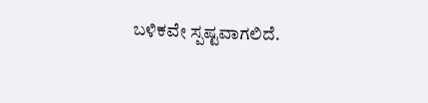ಬಳಿಕವೇ ಸ್ಪಷ್ಟವಾಗಲಿದೆ.